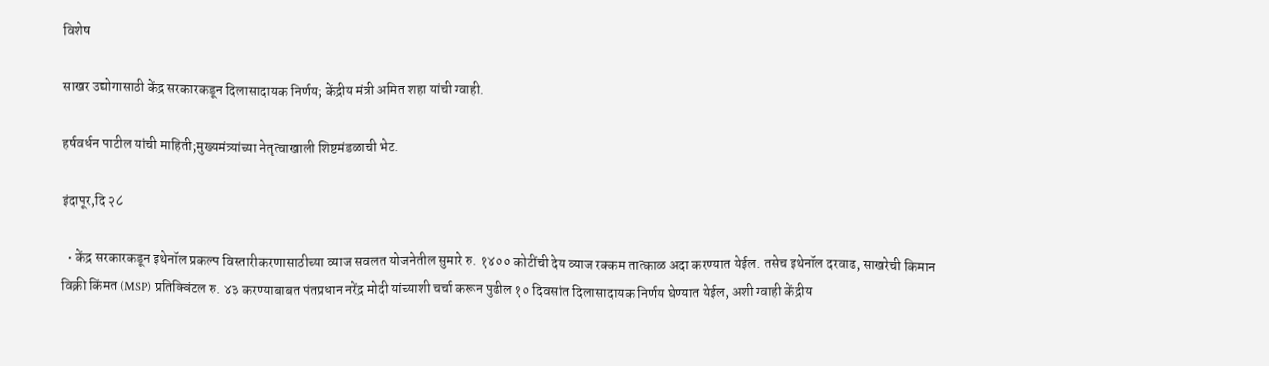विशेष

साखर उद्योगासाठी केंद्र सरकारकडून दिलासादायक निर्णय; केंद्रीय मंत्री अमित शहा यांची ग्वाही.

हर्षवर्धन पाटील यांची माहिती;मुख्यमंत्र्यांच्या नेतृत्वाखाली शिष्टमंडळाची भेट.

इंदापूर,दि २८

  • केंद्र सरकारकडून इथेनॉल प्रकल्प विस्तारीकरणासाठीच्या व्याज सवलत योजनेतील सुमारे रु. १४०० कोटींची देय व्याज रक्कम तात्काळ अदा करण्यात येईल. तसेच इथेनॉल दरवाढ, साखरेची किमान विक्री किंमत (MSP) प्रतिक्विंटल रु. ४३ करण्याबाबत पंतप्रधान नरेंद्र मोदी यांच्याशी चर्चा करून पुढील १० दिवसांत दिलासादायक निर्णय घेण्यात येईल, अशी ग्वाही केंद्रीय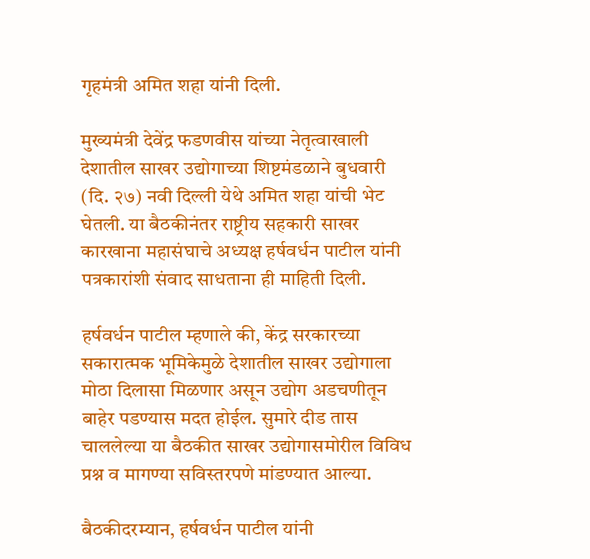गृहमंत्री अमित शहा यांनी दिली.

मुख्यमंत्री देवेंद्र फडणवीस यांच्या नेतृत्वाखाली देशातील साखर उद्योगाच्या शिष्टमंडळाने बुधवारी (दि. २७) नवी दिल्ली येथे अमित शहा यांची भेट घेतली. या बैठकीनंतर राष्ट्रीय सहकारी साखर कारखाना महासंघाचे अध्यक्ष हर्षवर्धन पाटील यांनी पत्रकारांशी संवाद साधताना ही माहिती दिली.

हर्षवर्धन पाटील म्हणाले की, केंद्र सरकारच्या सकारात्मक भूमिकेमुळे देशातील साखर उद्योगाला मोठा दिलासा मिळणार असून उद्योग अडचणीतून बाहेर पडण्यास मदत होईल. सुमारे दीड तास चाललेल्या या बैठकीत साखर उद्योगासमोरील विविध प्रश्न व मागण्या सविस्तरपणे मांडण्यात आल्या.

बैठकीदरम्यान, हर्षवर्धन पाटील यांनी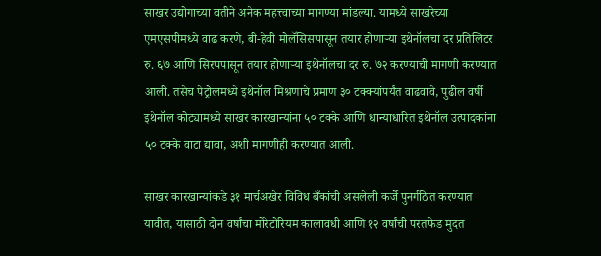साखर उद्योगाच्या वतीने अनेक महत्त्वाच्या मागण्या मांडल्या. यामध्ये साखरेच्या एमएसपीमध्ये वाढ करणे, बी-हेवी मोलॅसिसपासून तयार होणाऱ्या इथेनॉलचा दर प्रतिलिटर रु. ६७ आणि सिरपपासून तयार होणाऱ्या इथेनॉलचा दर रु. ७२ करण्याची मागणी करण्यात आली. तसेच पेट्रोलमध्ये इथेनॉल मिश्रणाचे प्रमाण ३० टक्क्यांपर्यंत वाढवावे, पुढील वर्षी इथेनॉल कोट्यामध्ये साखर कारखान्यांना ५० टक्के आणि धान्याधारित इथेनॉल उत्पादकांना ५० टक्के वाटा द्यावा, अशी मागणीही करण्यात आली.

साखर कारखान्यांकडे ३१ मार्चअखेर विविध बँकांची असलेली कर्जे पुनर्गठित करण्यात यावीत, यासाठी दोन वर्षांचा मोरेटोरियम कालावधी आणि १२ वर्षांची परतफेड मुदत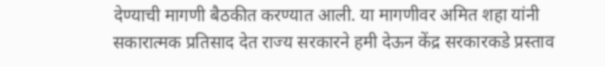देण्याची मागणी बैठकीत करण्यात आली. या मागणीवर अमित शहा यांनी सकारात्मक प्रतिसाद देत राज्य सरकारने हमी देऊन केंद्र सरकारकडे प्रस्ताव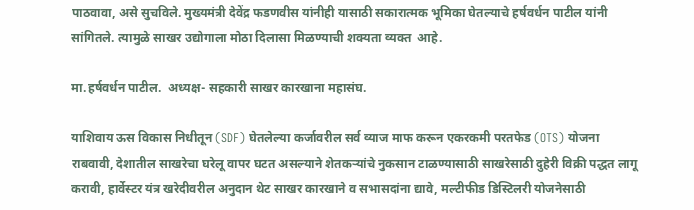पाठवावा, असे सुचविले. मुख्यमंत्री देवेंद्र फडणवीस यांनीही यासाठी सकारात्मक भूमिका घेतल्याचे हर्षवर्धन पाटील यांनी सांगितले. त्यामुळे साखर उद्योगाला मोठा दिलासा मिळण्याची शक्यता व्यक्त  आहे.

मा.हर्षवर्धन पाटील.  अध्यक्ष- सहकारी साखर कारखाना महासंघ.

याशिवाय ऊस विकास निधीतून (SDF) घेतलेल्या कर्जावरील सर्व व्याज माफ करून एकरकमी परतफेड (OTS) योजना राबवावी, देशातील साखरेचा घरेलू वापर घटत असल्याने शेतकऱ्यांचे नुकसान टाळण्यासाठी साखरेसाठी दुहेरी विक्री पद्धत लागू करावी, हार्वेस्टर यंत्र खरेदीवरील अनुदान थेट साखर कारखाने व सभासदांना द्यावे, मल्टीफीड डिस्टिलरी योजनेसाठी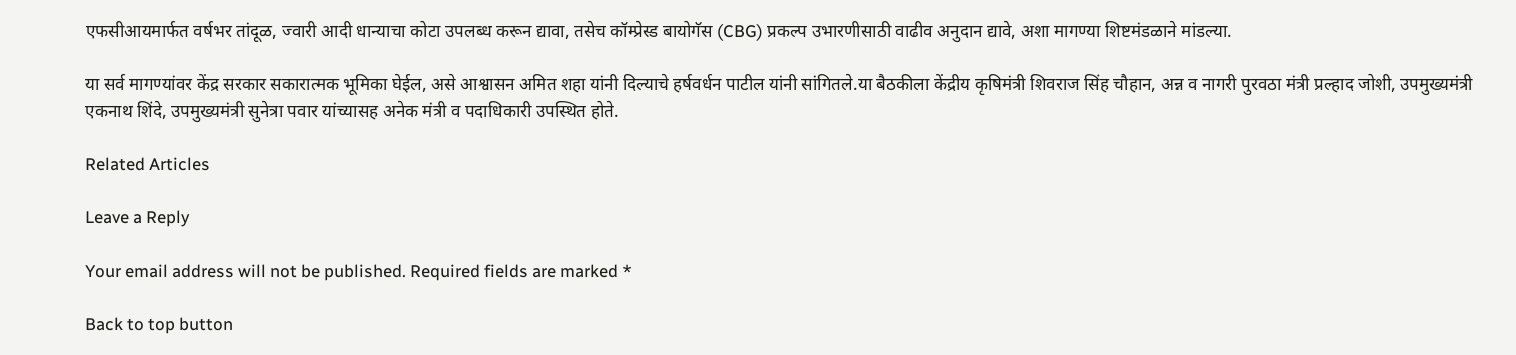एफसीआयमार्फत वर्षभर तांदूळ, ज्वारी आदी धान्याचा कोटा उपलब्ध करून द्यावा, तसेच कॉम्प्रेस्ड बायोगॅस (CBG) प्रकल्प उभारणीसाठी वाढीव अनुदान द्यावे, अशा मागण्या शिष्टमंडळाने मांडल्या.

या सर्व मागण्यांवर केंद्र सरकार सकारात्मक भूमिका घेईल, असे आश्वासन अमित शहा यांनी दिल्याचे हर्षवर्धन पाटील यांनी सांगितले.या बैठकीला केंद्रीय कृषिमंत्री शिवराज सिंह चौहान, अन्न व नागरी पुरवठा मंत्री प्रल्हाद जोशी, उपमुख्यमंत्री एकनाथ शिंदे, उपमुख्यमंत्री सुनेत्रा पवार यांच्यासह अनेक मंत्री व पदाधिकारी उपस्थित होते.

Related Articles

Leave a Reply

Your email address will not be published. Required fields are marked *

Back to top button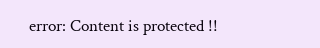error: Content is protected !!